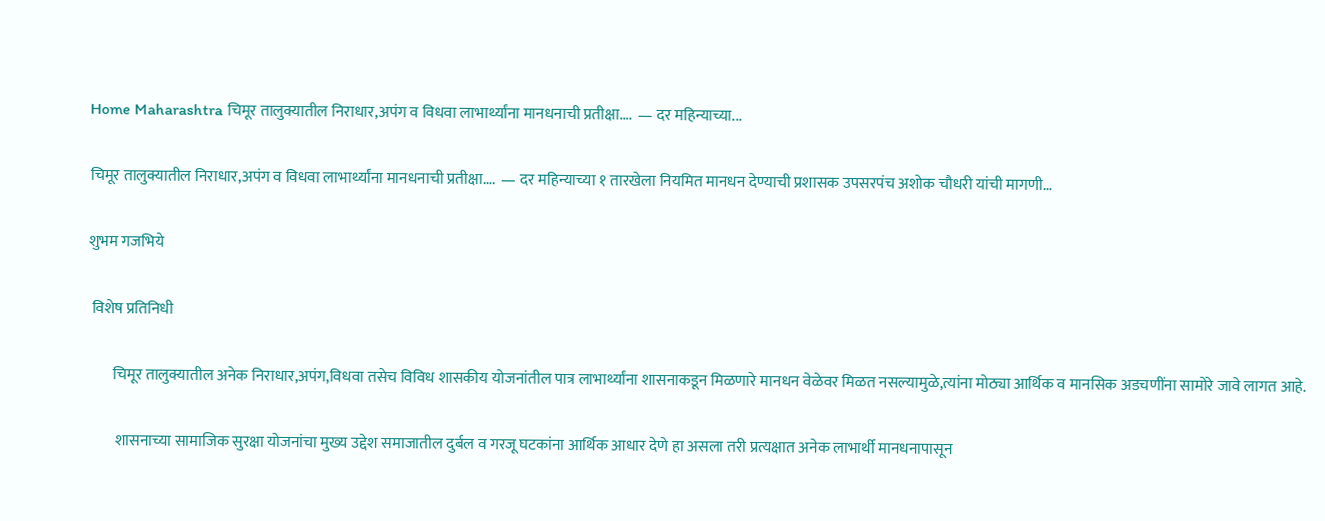Home Maharashtra चिमूर तालुक्यातील निराधार,अपंग व विधवा लाभार्थ्यांना मानधनाची प्रतीक्षा….  — दर महिन्याच्या...

चिमूर तालुक्यातील निराधार,अपंग व विधवा लाभार्थ्यांना मानधनाची प्रतीक्षा….  — दर महिन्याच्या १ तारखेला नियमित मानधन देण्याची प्रशासक उपसरपंच अशोक चौधरी यांची मागणी…

शुभम गजभिये

 विशेष प्रतिनिधी

        चिमूर तालुक्यातील अनेक निराधार,अपंग,विधवा तसेच विविध शासकीय योजनांतील पात्र लाभार्थ्यांना शासनाकडून मिळणारे मानधन वेळेवर मिळत नसल्यामुळे,त्यांना मोठ्या आर्थिक व मानसिक अडचणींना सामोरे जावे लागत आहे.

         शासनाच्या सामाजिक सुरक्षा योजनांचा मुख्य उद्देश समाजातील दुर्बल व गरजू घटकांना आर्थिक आधार देणे हा असला तरी प्रत्यक्षात अनेक लाभार्थी मानधनापासून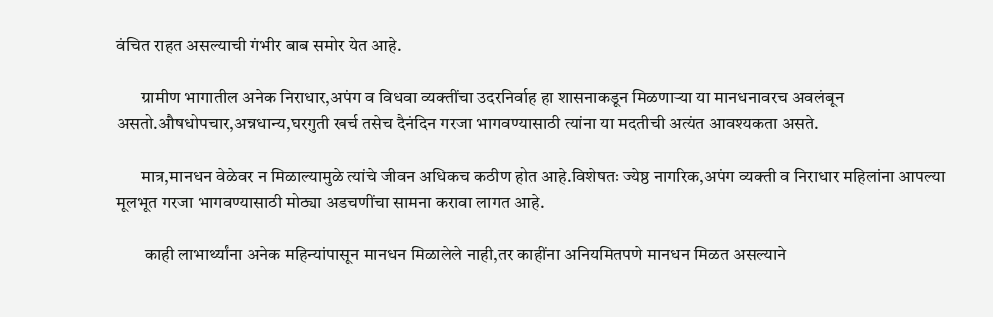वंचित राहत असल्याची गंभीर बाब समोर येत आहे.

       ग्रामीण भागातील अनेक निराधार,अपंग व विधवा व्यक्तींचा उदरनिर्वाह हा शासनाकडून मिळणाऱ्या या मानधनावरच अवलंबून असतो.औषधोपचार,अन्नधान्य,घरगुती खर्च तसेच दैनंदिन गरजा भागवण्यासाठी त्यांना या मदतीची अत्यंत आवश्यकता असते.

       मात्र,मानधन वेळेवर न मिळाल्यामुळे त्यांचे जीवन अधिकच कठीण होत आहे.विशेषतः ज्येष्ठ नागरिक,अपंग व्यक्ती व निराधार महिलांना आपल्या मूलभूत गरजा भागवण्यासाठी मोठ्या अडचणींचा सामना करावा लागत आहे.

        काही लाभार्थ्यांना अनेक महिन्यांपासून मानधन मिळालेले नाही,तर काहींना अनियमितपणे मानधन मिळत असल्याने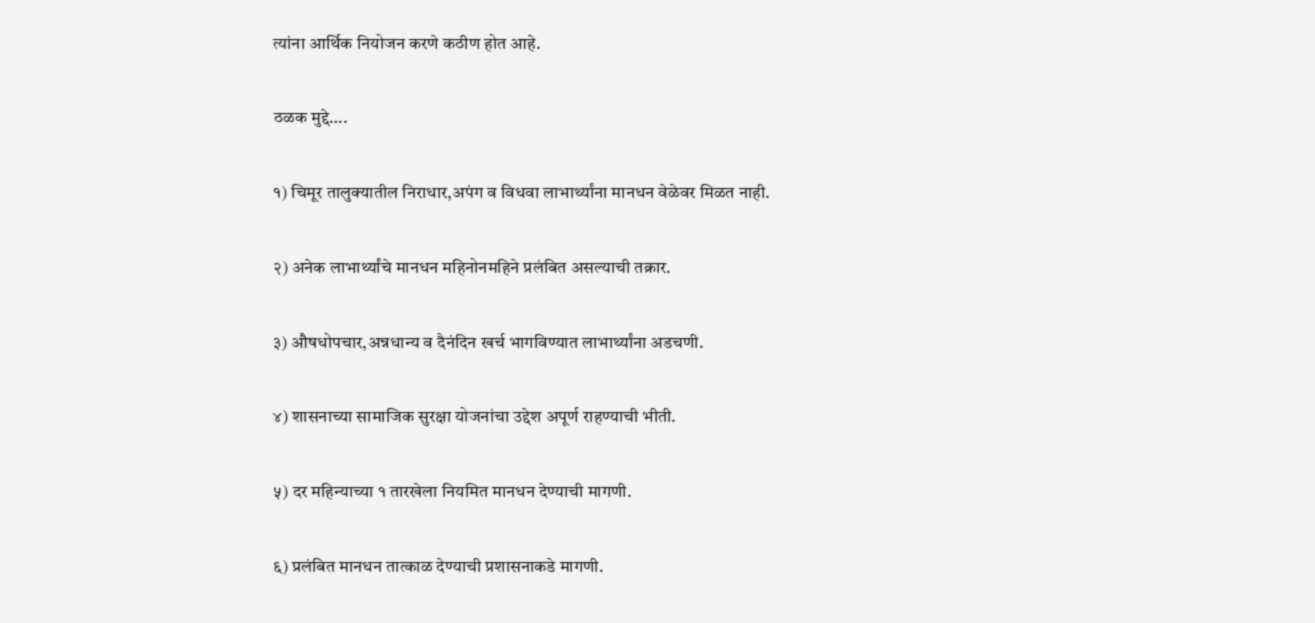त्यांना आर्थिक नियोजन करणे कठीण होत आहे.

ठळक मुद्दे….

१) चिमूर तालुक्यातील निराधार,अपंग व विधवा लाभार्थ्यांना मानधन वेळेवर मिळत नाही.

२) अनेक लाभार्थ्यांचे मानधन महिनोनमहिने प्रलंबित असल्याची तक्रार.

३) औषधोपचार,अन्नधान्य व दैनंदिन खर्च भागविण्यात लाभार्थ्यांना अडचणी.

४) शासनाच्या सामाजिक सुरक्षा योजनांचा उद्देश अपूर्ण राहण्याची भीती.

५) दर महिन्याच्या १ तारखेला नियमित मानधन देण्याची मागणी.

६) प्रलंबित मानधन तात्काळ देण्याची प्रशासनाकडे मागणी.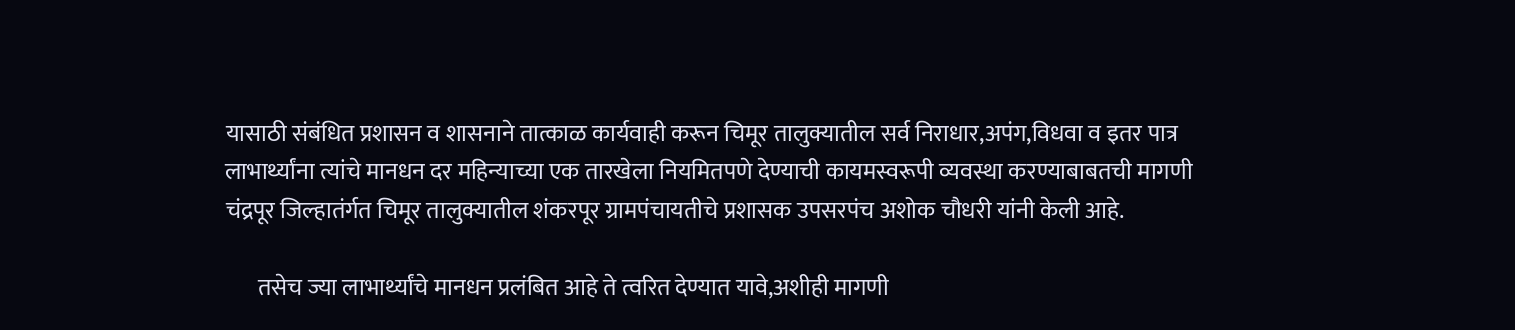यासाठी संबंधित प्रशासन व शासनाने तात्काळ कार्यवाही करून चिमूर तालुक्यातील सर्व निराधार,अपंग,विधवा व इतर पात्र लाभार्थ्यांना त्यांचे मानधन दर महिन्याच्या एक तारखेला नियमितपणे देण्याची कायमस्वरूपी व्यवस्था करण्याबाबतची मागणी चंद्रपूर जिल्हातंर्गत चिमूर तालुक्यातील शंकरपूर ग्रामपंचायतीचे प्रशासक उपसरपंच अशोक चौधरी यांनी केली आहे.

       तसेच ज्या लाभार्थ्यांचे मानधन प्रलंबित आहे ते त्वरित देण्यात यावे,अशीही मागणी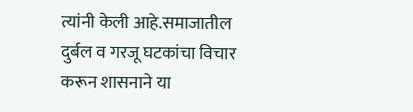त्यांनी केली आहे.समाजातील दुर्बल व गरजू घटकांचा विचार करून शासनाने या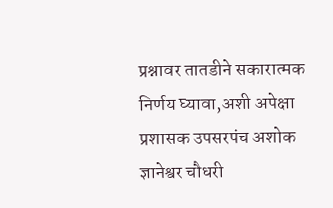प्रश्नावर तातडीने सकारात्मक निर्णय घ्यावा,अशी अपेक्षा प्रशासक उपसरपंच अशोक ज्ञानेश्वर चौधरी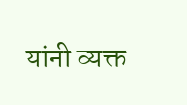यांनी व्यक्त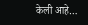केली आहे…